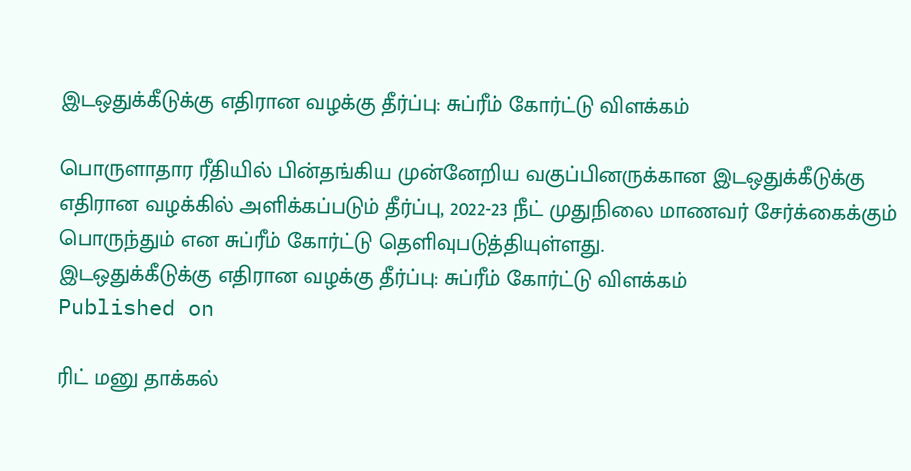இடஒதுக்கீடுக்கு எதிரான வழக்கு தீர்ப்பு: சுப்ரீம் கோர்ட்டு விளக்கம்

பொருளாதார ரீதியில் பின்தங்கிய முன்னேறிய வகுப்பினருக்கான இடஒதுக்கீடுக்கு எதிரான வழக்கில் அளிக்கப்படும் தீர்ப்பு, 2022-23 நீட் முதுநிலை மாணவர் சேர்க்கைக்கும் பொருந்தும் என சுப்ரீம் கோர்ட்டு தெளிவுபடுத்தியுள்ளது.
இடஒதுக்கீடுக்கு எதிரான வழக்கு தீர்ப்பு: சுப்ரீம் கோர்ட்டு விளக்கம்
Published on

ரிட் மனு தாக்கல்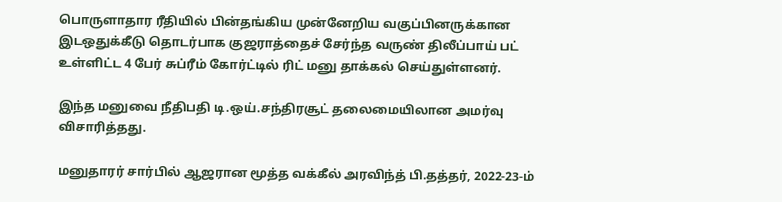பொருளாதார ரீதியில் பின்தங்கிய முன்னேறிய வகுப்பினருக்கான இடஒதுக்கீடு தொடர்பாக குஜராத்தைச் சேர்ந்த வருண் திலீப்பாய் பட் உள்ளிட்ட 4 பேர் சுப்ரீம் கோர்ட்டில் ரிட் மனு தாக்கல் செய்துள்ளனர்.

இந்த மனுவை நீதிபதி டி.ஒய்.சந்திரசூட் தலைமையிலான அமர்வு விசாரித்தது.

மனுதாரர் சார்பில் ஆஜரான மூத்த வக்கீல் அரவிந்த் பி.தத்தர், 2022-23-ம்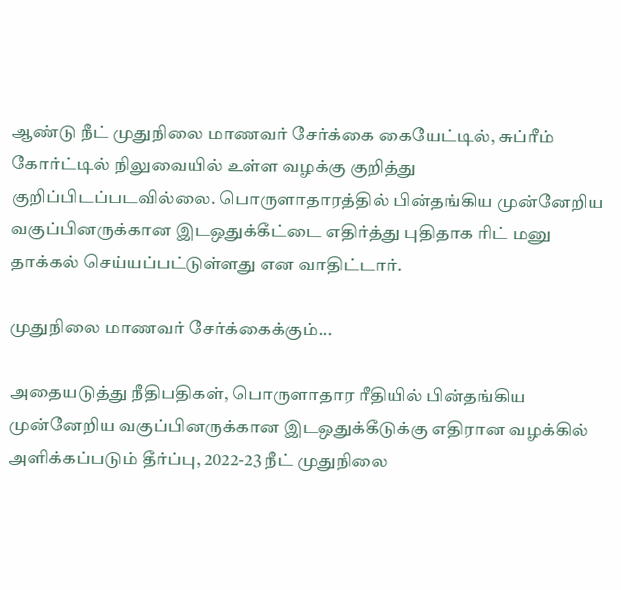ஆண்டு நீட் முதுநிலை மாணவர் சேர்க்கை கையேட்டில், சுப்ரீம் கோர்ட்டில் நிலுவையில் உள்ள வழக்கு குறித்து குறிப்பிடப்படவில்லை. பொருளாதாரத்தில் பின்தங்கிய முன்னேறிய வகுப்பினருக்கான இடஒதுக்கீட்டை எதிர்த்து புதிதாக ரிட் மனு தாக்கல் செய்யப்பட்டுள்ளது என வாதிட்டார்.

முதுநிலை மாணவர் சேர்க்கைக்கும்...

அதையடுத்து நீதிபதிகள், பொருளாதார ரீதியில் பின்தங்கிய முன்னேறிய வகுப்பினருக்கான இடஒதுக்கீடுக்கு எதிரான வழக்கில் அளிக்கப்படும் தீர்ப்பு, 2022-23 நீட் முதுநிலை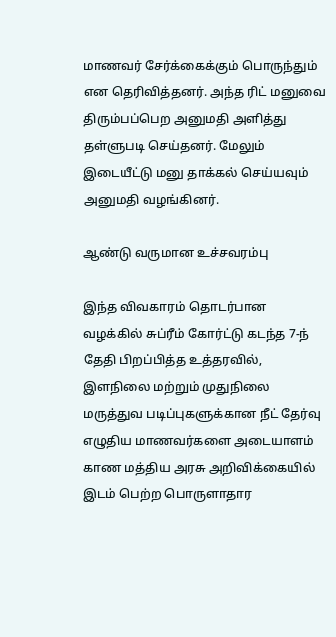மாணவர் சேர்க்கைக்கும் பொருந்தும் என தெரிவித்தனர். அந்த ரிட் மனுவை திரும்பப்பெற அனுமதி அளித்து தள்ளுபடி செய்தனர். மேலும் இடையீட்டு மனு தாக்கல் செய்யவும் அனுமதி வழங்கினர்.

ஆண்டு வருமான உச்சவரம்பு

இந்த விவகாரம் தொடர்பான வழக்கில் சுப்ரீம் கோர்ட்டு கடந்த 7-ந் தேதி பிறப்பித்த உத்தரவில், இளநிலை மற்றும் முதுநிலை மருத்துவ படிப்புகளுக்கான நீட் தேர்வு எழுதிய மாணவர்களை அடையாளம் காண மத்திய அரசு அறிவிக்கையில் இடம் பெற்ற பொருளாதார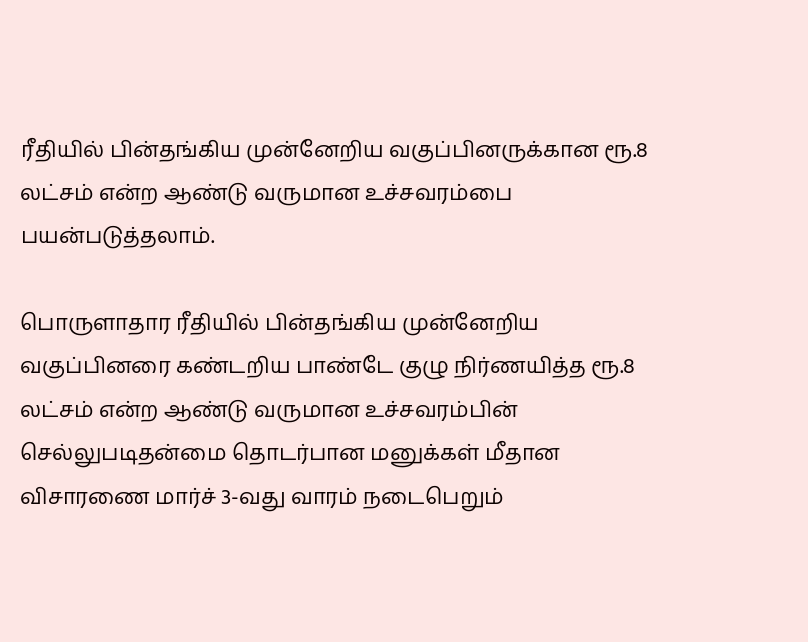ரீதியில் பின்தங்கிய முன்னேறிய வகுப்பினருக்கான ரூ.8 லட்சம் என்ற ஆண்டு வருமான உச்சவரம்பை பயன்படுத்தலாம்.

பொருளாதார ரீதியில் பின்தங்கிய முன்னேறிய வகுப்பினரை கண்டறிய பாண்டே குழு நிர்ணயித்த ரூ.8 லட்சம் என்ற ஆண்டு வருமான உச்சவரம்பின் செல்லுபடிதன்மை தொடர்பான மனுக்கள் மீதான விசாரணை மார்ச் 3-வது வாரம் நடைபெறும்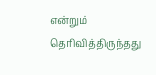என்றும் தெரிவித்திருந்தது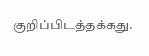குறிப்பிடத்தக்கது.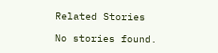Related Stories

No stories found.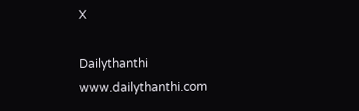X

Dailythanthi
www.dailythanthi.com